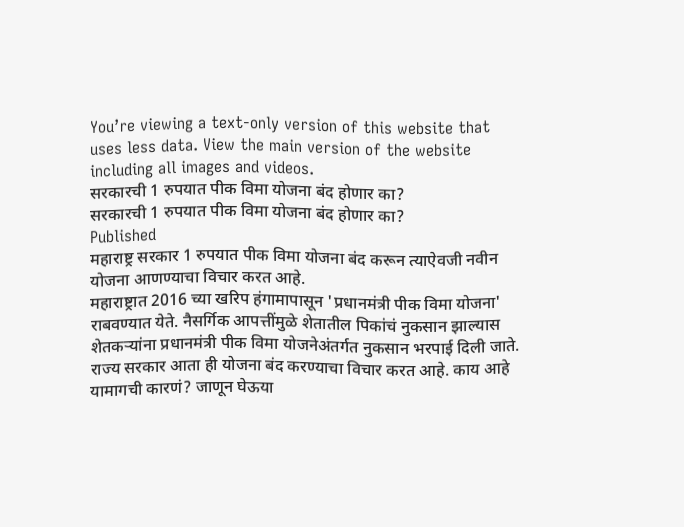You’re viewing a text-only version of this website that uses less data. View the main version of the website including all images and videos.
सरकारची 1 रुपयात पीक विमा योजना बंद होणार का?
सरकारची 1 रुपयात पीक विमा योजना बंद होणार का?
Published
महाराष्ट्र सरकार 1 रुपयात पीक विमा योजना बंद करून त्याऐवजी नवीन योजना आणण्याचा विचार करत आहे.
महाराष्ट्रात 2016 च्या खरिप हंगामापासून 'प्रधानमंत्री पीक विमा योजना' राबवण्यात येते. नैसर्गिक आपत्तींमुळे शेतातील पिकांचं नुकसान झाल्यास शेतकऱ्यांना प्रधानमंत्री पीक विमा योजनेअंतर्गत नुकसान भरपाई दिली जाते.
राज्य सरकार आता ही योजना बंद करण्याचा विचार करत आहे. काय आहे यामागची कारणं? जाणून घेऊया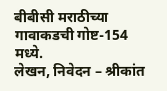बीबीसी मराठीच्या गावाकडची गोष्ट-154 मध्ये.
लेखन, निवेदन – श्रीकांत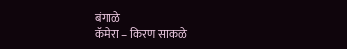बंगाळे
कॅमेरा – किरण साकळे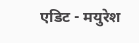एडिट - मयुरेश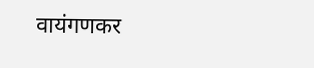वायंगणकर